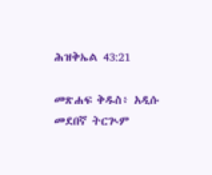ሕዝቅኤል 43:21

መጽሐፍ ቅዱስ፥ አዲሱ መደበኛ ትርጒም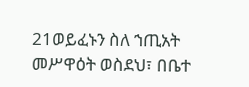21ወይፈኑን ስለ ኀጢአት መሥዋዕት ወስደህ፣ በቤተ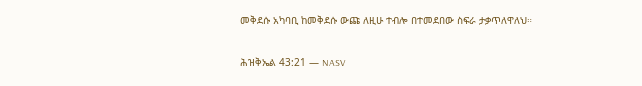መቅደሱ አካባቢ ከመቅደሱ ውጩ ለዚሁ ተብሎ በተመደበው ስፍራ ታቃጥለዋለህ።

ሕዝቅኤል 43:21 — NASV